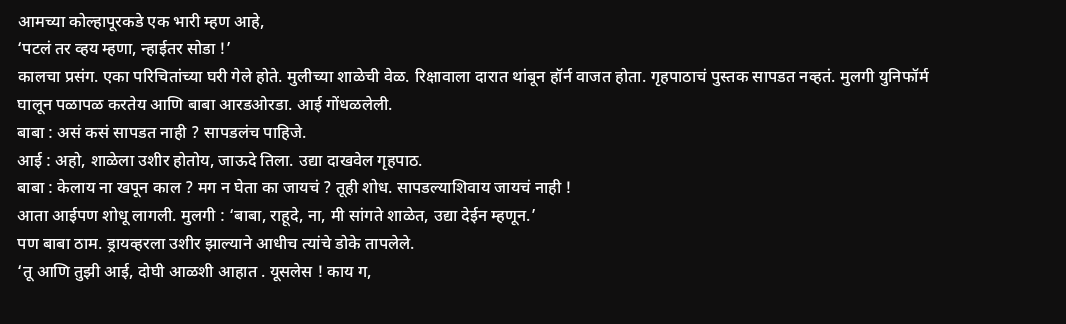आमच्या कोल्हापूरकडे एक भारी म्हण आहे,
‘पटलं तर व्हय म्हणा, न्हाईतर सोडा !’
कालचा प्रसंग. एका परिचितांच्या घरी गेले होते. मुलीच्या शाळेची वेळ. रिक्षावाला दारात थांबून हॉर्न वाजत होता. गृहपाठाचं पुस्तक सापडत नव्हतं. मुलगी युनिफॉर्म घालून पळापळ करतेय आणि बाबा आरडओरडा. आई गोंधळलेली.
बाबा : असं कसं सापडत नाही ? सापडलंच पाहिजे.
आई : अहो, शाळेला उशीर होतोय, जाऊदे तिला. उद्या दाखवेल गृहपाठ.
बाबा : केलाय ना खपून काल ? मग न घेता का जायचं ? तूही शोध. सापडल्याशिवाय जायचं नाही !
आता आईपण शोधू लागली. मुलगी : ‘बाबा, राहूदे, ना, मी सांगते शाळेत, उद्या देईन म्हणून.’
पण बाबा ठाम. ड्रायव्हरला उशीर झाल्याने आधीच त्यांचे डोके तापलेले.
‘तू आणि तुझी आई, दोघी आळशी आहात . यूसलेस ! काय ग,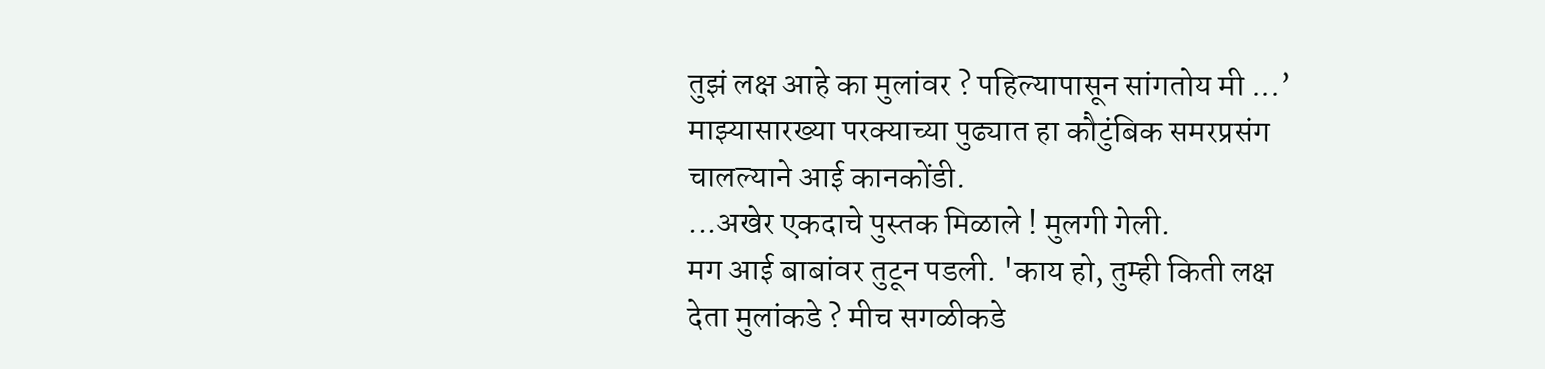तुझं लक्ष आहे का मुलांवर ? पहिल्यापासून सांगतोय मी ...’
माझ्यासारख्या परक्याच्या पुढ्यात हा कौटुंबिक समरप्रसंग चालल्याने आई कानकोंडी.
...अखेर एकदाचे पुस्तक मिळाले ! मुलगी गेली.
मग आई बाबांवर तुटून पडली. 'काय हो, तुम्ही किती लक्ष देता मुलांकडे ? मीच सगळीकडे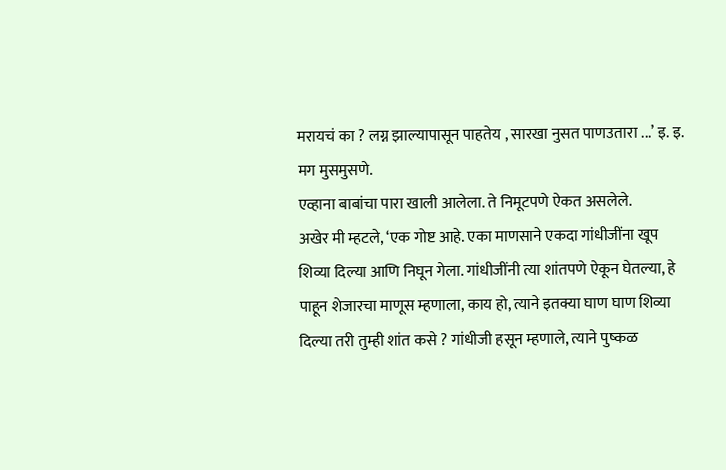मरायचं का ? लग्न झाल्यापासून पाहतेय , सारखा नुसत पाणउतारा ...’ इ. इ. मग मुसमुसणे.
एव्हाना बाबांचा पारा खाली आलेला. ते निमूटपणे ऐकत असलेले.
अखेर मी म्हटले, ‘एक गोष्ट आहे. एका माणसाने एकदा गांधीजींना खूप शिव्या दिल्या आणि निघून गेला. गांधीजींनी त्या शांतपणे ऐकून घेतल्या, हे पाहून शेजारचा माणूस म्हणाला, काय हो, त्याने इतक्या घाण घाण शिव्या दिल्या तरी तुम्ही शांत कसे ? गांधीजी हसून म्हणाले, त्याने पुष्कळ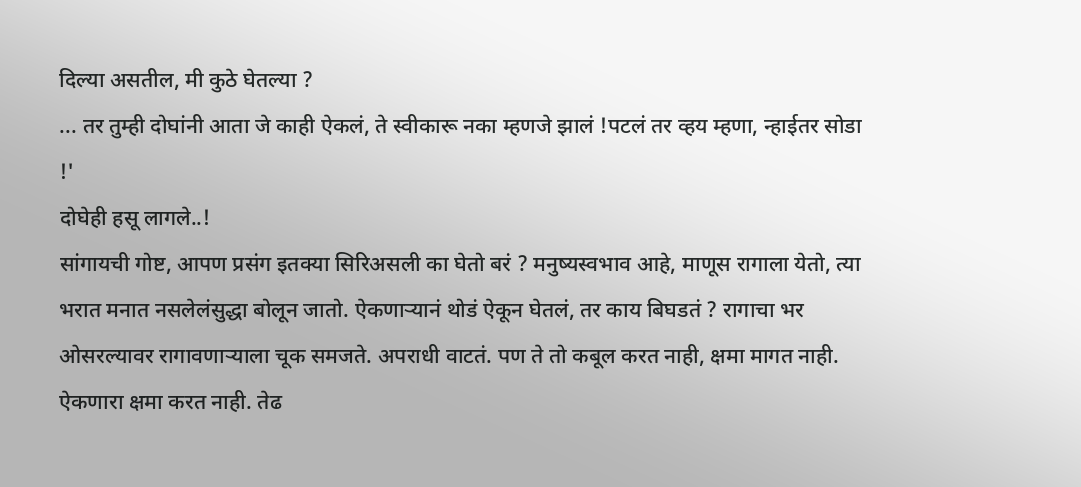दिल्या असतील, मी कुठे घेतल्या ?
... तर तुम्ही दोघांनी आता जे काही ऐकलं, ते स्वीकारू नका म्हणजे झालं !पटलं तर व्हय म्हणा, न्हाईतर सोडा !'
दोघेही हसू लागले..!
सांगायची गोष्ट, आपण प्रसंग इतक्या सिरिअसली का घेतो बरं ? मनुष्यस्वभाव आहे, माणूस रागाला येतो, त्या भरात मनात नसलेलंसुद्धा बोलून जातो. ऐकणाऱ्यानं थोडं ऐकून घेतलं, तर काय बिघडतं ? रागाचा भर ओसरल्यावर रागावणाऱ्याला चूक समजते. अपराधी वाटतं. पण ते तो कबूल करत नाही, क्षमा मागत नाही. ऐकणारा क्षमा करत नाही. तेढ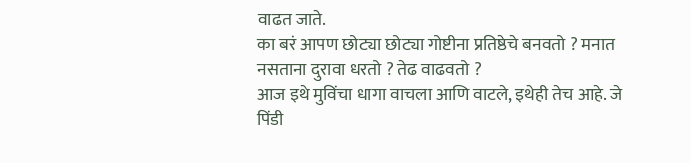वाढत जाते.
का बरं आपण छोट्या छोट्या गोष्टीना प्रतिष्ठेचे बनवतो ? मनात नसताना दुरावा धरतो ? तेढ वाढवतो ?
आज इथे मुविंचा धागा वाचला आणि वाटले, इथेही तेच आहे. जे पिंडी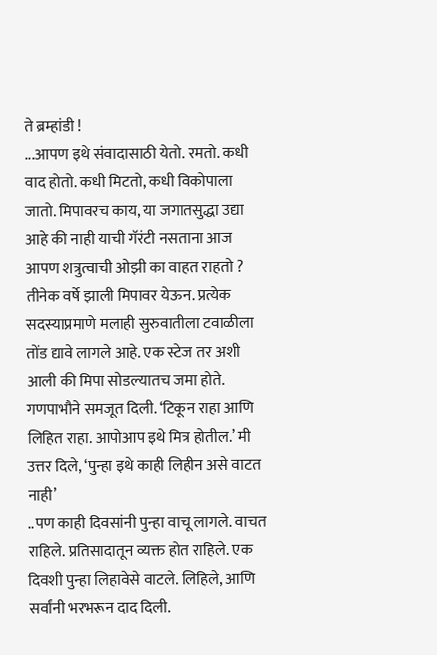ते ब्रम्हांडी !
...आपण इथे संवादासाठी येतो. रमतो. कधी वाद होतो. कधी मिटतो, कधी विकोपाला जातो. मिपावरच काय, या जगातसुद्धा उद्या आहे की नाही याची गॅरंटी नसताना आज आपण शत्रुत्वाची ओझी का वाहत राहतो ?
तीनेक वर्षे झाली मिपावर येऊन. प्रत्येक सदस्याप्रमाणे मलाही सुरुवातीला टवाळीला तोंड द्यावे लागले आहे. एक स्टेज तर अशी आली की मिपा सोडल्यातच जमा होते. गणपाभौने समजूत दिली. ‘टिकून राहा आणि लिहित राहा. आपोआप इथे मित्र होतील.’ मी उत्तर दिले, ‘पुन्हा इथे काही लिहीन असे वाटत नाही’
..पण काही दिवसांनी पुन्हा वाचू लागले. वाचत राहिले. प्रतिसादातून व्यक्त होत राहिले. एक दिवशी पुन्हा लिहावेसे वाटले. लिहिले, आणि सर्वांनी भरभरून दाद दिली.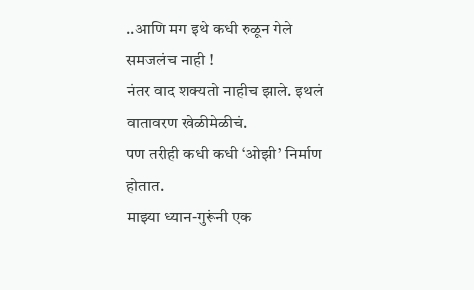..आणि मग इथे कधी रुळून गेले समजलंच नाही !
नंतर वाद शक्यतो नाहीच झाले. इथलं वातावरण खेळीमेळीचं.
पण तरीही कधी कधी ‘ओझी’ निर्माण होतात.
माझ्या ध्यान-गुरूंनी एक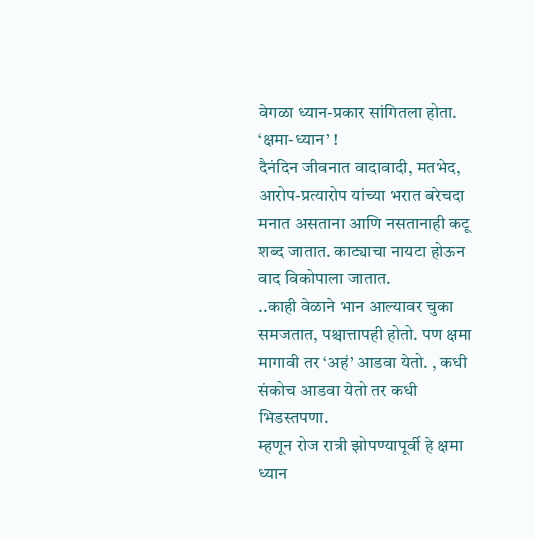वेगळा ध्यान-प्रकार सांगितला होता. ‘क्षमा-ध्यान’ !
दैनंदिन जीवनात वादावादी, मतभेद, आरोप-प्रत्यारोप यांच्या भरात बरेचदा मनात असताना आणि नसतानाही कटू शब्द जातात. काट्याचा नायटा होऊन वाद विकोपाला जातात.
..काही वेळाने भान आल्यावर चुका समजतात, पश्चात्तापही होतो. पण क्षमा मागावी तर ‘अहं’ आडवा येतो. , कधी संकोच आडवा येतो तर कधी भिडस्तपणा.
म्हणून रोज रात्री झोपण्यापूर्वी हे क्षमा ध्यान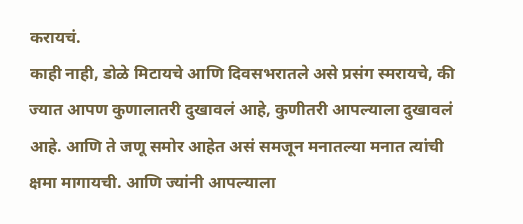करायचं.
काही नाही, डोळे मिटायचे आणि दिवसभरातले असे प्रसंग स्मरायचे, की ज्यात आपण कुणालातरी दुखावलं आहे, कुणीतरी आपल्याला दुखावलं आहे. आणि ते जणू समोर आहेत असं समजून मनातल्या मनात त्यांची क्षमा मागायची. आणि ज्यांनी आपल्याला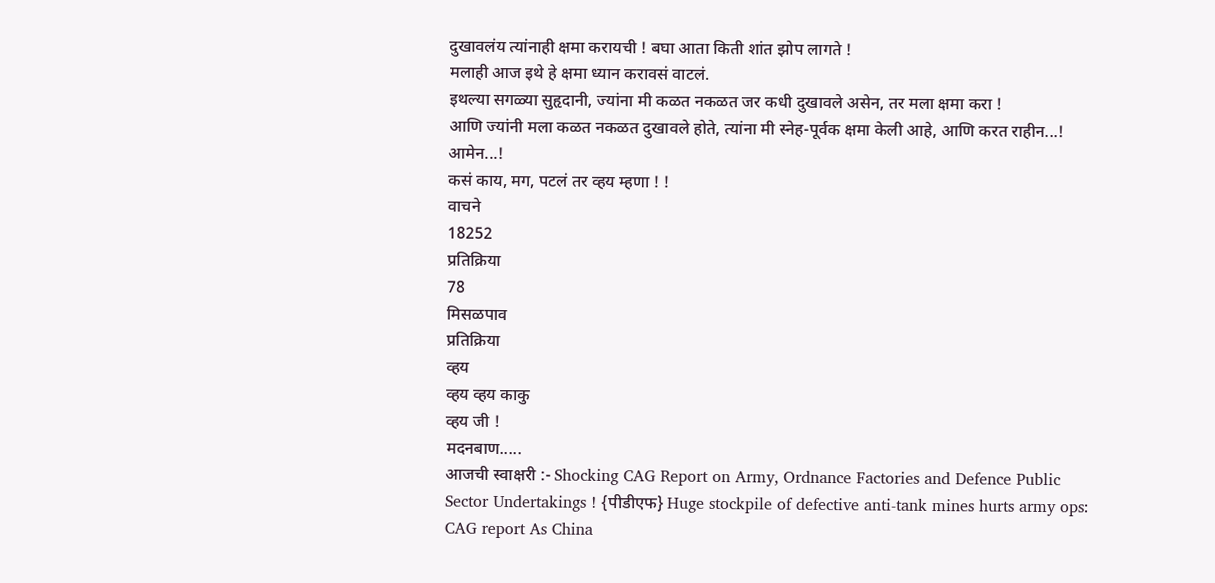दुखावलंय त्यांनाही क्षमा करायची ! बघा आता किती शांत झोप लागते !
मलाही आज इथे हे क्षमा ध्यान करावसं वाटलं.
इथल्या सगळ्या सुहृदानी, ज्यांना मी कळत नकळत जर कधी दुखावले असेन, तर मला क्षमा करा !
आणि ज्यांनी मला कळत नकळत दुखावले होते, त्यांना मी स्नेह-पूर्वक क्षमा केली आहे, आणि करत राहीन...!
आमेन...!
कसं काय, मग, पटलं तर व्हय म्हणा ! !
वाचने
18252
प्रतिक्रिया
78
मिसळपाव
प्रतिक्रिया
व्हय
व्हय व्हय काकु
व्हय जी !
मदनबाण.....
आजची स्वाक्षरी :- Shocking CAG Report on Army, Ordnance Factories and Defence Public Sector Undertakings ! {पीडीएफ} Huge stockpile of defective anti-tank mines hurts army ops: CAG report As China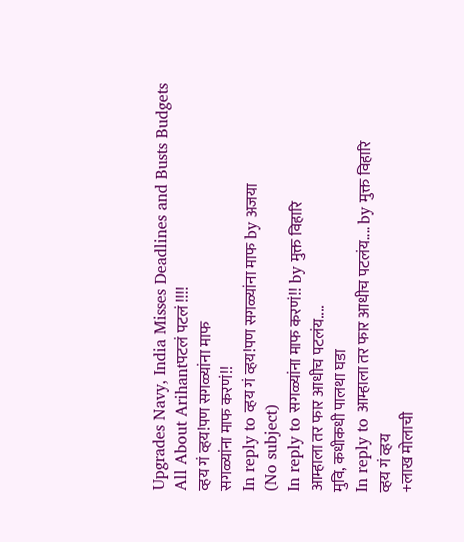Upgrades Navy, India Misses Deadlines and Busts Budgets All About Arihantपटलं पटलं !!!!
व्हय गं व्हय!पण सगळ्यांना माफ
सगळ्यांना माफ करणं!!
In reply to व्हय गं व्हय!पण सगळ्यांना माफ by अजया
(No subject)
In reply to सगळ्यांना माफ करणं!! by मुक्त विहारि
आम्हाला तर फार आधीच पटलंय....
मुवि, कधीकधी पालथा घडा
In reply to आम्हाला तर फार आधीच पटलंय.... by मुक्त विहारि
व्हय गं व्हय
+लाख मोलाची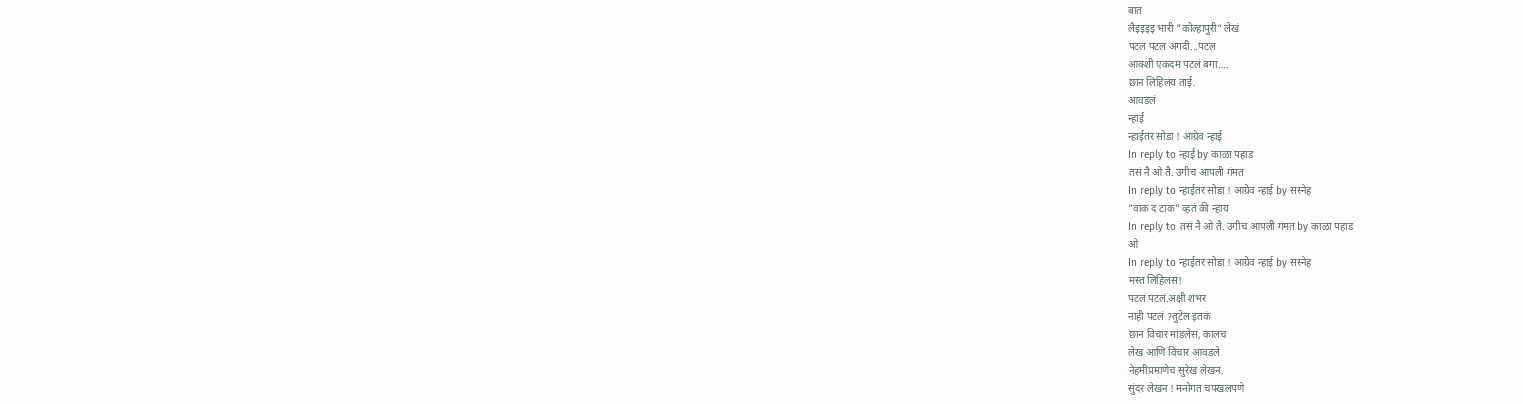बात
लैइइइइ भारी "कोल्हापुरी" लेखं
पटल पटल अगदी...पटल
आक्शी एकदम पटलं बगा….
छान लिहिलंय ताई.
आवडलं
न्हाई
न्हाईतर सोडा ! आग्रेव न्हाई
In reply to न्हाई by काळा पहाड
तसं नै ओ तै. उगीच आपली गंमत
In reply to न्हाईतर सोडा ! आग्रेव न्हाई by सस्नेह
"वाक द टाक" व्हतं की न्हाय
In reply to तसं नै ओ तै. उगीच आपली गंमत by काळा पहाड
ओ
In reply to न्हाईतर सोडा ! आग्रेव न्हाई by सस्नेह
मस्त लिहिलंस!
पटलं पटलं.अक्षी शंभर
नाही पटलं ?तुटेल इतकं
छान विचार मांडलेस, कालच
लेख आणि विचार आवडले
नेहमीप्रमाणेच सुरेख लेखन.
सुंदर लेखन ! मनोगत चपखलपणे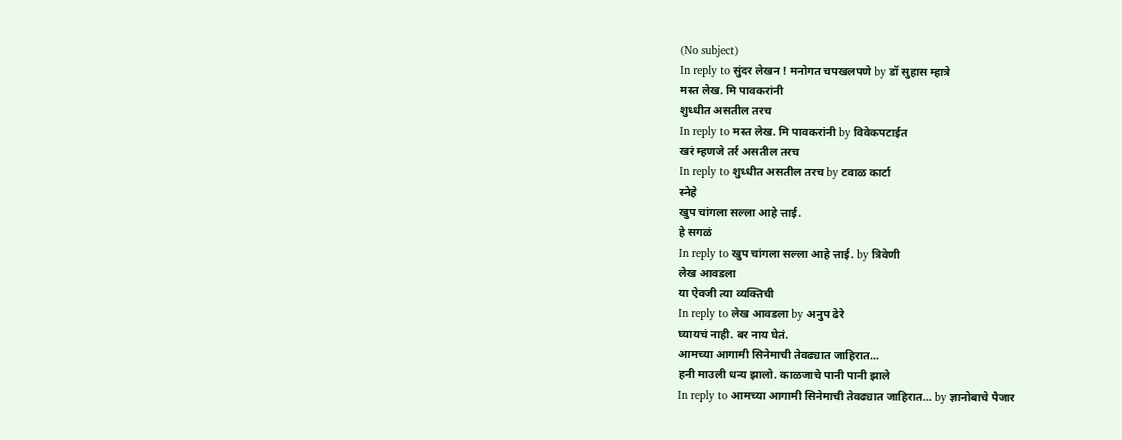(No subject)
In reply to सुंदर लेखन ! मनोगत चपखलपणे by डॉ सुहास म्हात्रे
मस्त लेख. मि पावकरांनी
शुध्धीत असतील तरच
In reply to मस्त लेख. मि पावकरांनी by विवेकपटाईत
खरं म्हणजे तर्र असतील तरच
In reply to शुध्धीत असतील तरच by टवाळ कार्टा
स्नेहे
खुप चांगला सल्ला आहे त्ताई.
हे सगळं
In reply to खुप चांगला सल्ला आहे त्ताई. by त्रिवेणी
लेख आवडला
या ऐवजी त्या व्यक्तिची
In reply to लेख आवडला by अनुप ढेरे
घ्यायचं नाही. बर नाय घेतं.
आमच्या आगामी सिनेमाची तेवढ्यात जाहिरात...
हनी माउली धन्य झालो. काळजाचे पानी पानी झाले
In reply to आमच्या आगामी सिनेमाची तेवढ्यात जाहिरात... by ज्ञानोबाचे पैजार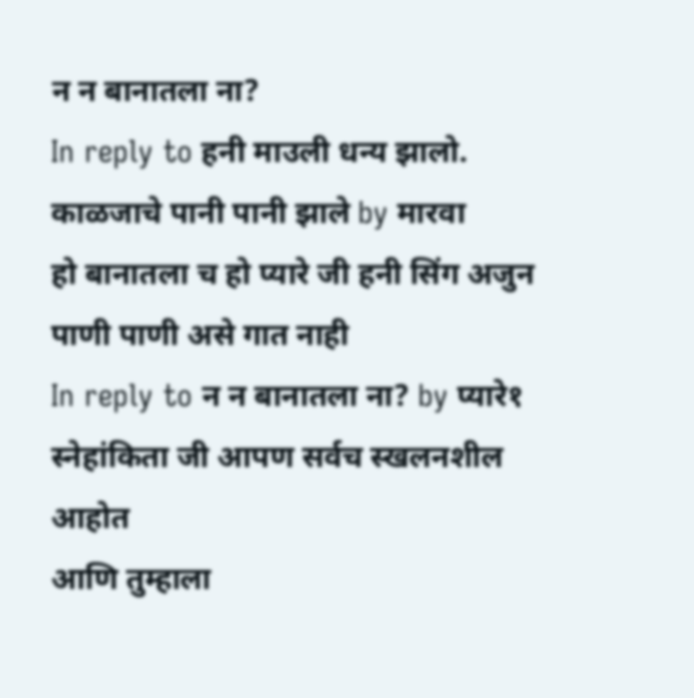न न बानातला ना?
In reply to हनी माउली धन्य झालो. काळजाचे पानी पानी झाले by मारवा
हो बानातला च हो प्यारे जी हनी सिंग अजुन पाणी पाणी असे गात नाही
In reply to न न बानातला ना? by प्यारे१
स्नेहांकिता जी आपण सर्वच स्खलनशील आहोत
आणि तुम्हाला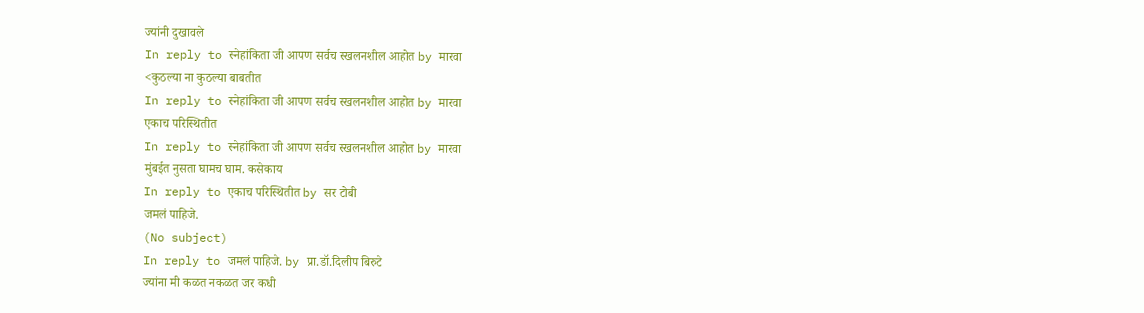ज्यांनी दुखावले
In reply to स्नेहांकिता जी आपण सर्वच स्खलनशील आहोत by मारवा
<कुठल्या ना कुठल्या बाबतीत
In reply to स्नेहांकिता जी आपण सर्वच स्खलनशील आहोत by मारवा
एकाच परिस्थितीत
In reply to स्नेहांकिता जी आपण सर्वच स्खलनशील आहोत by मारवा
मुंबईत नुसता घामच घाम. कसेकाय
In reply to एकाच परिस्थितीत by सर टोबी
जमलं पाहिजे.
(No subject)
In reply to जमलं पाहिजे. by प्रा.डॉ.दिलीप बिरुटे
ज्यांना मी कळत नकळत जर कधी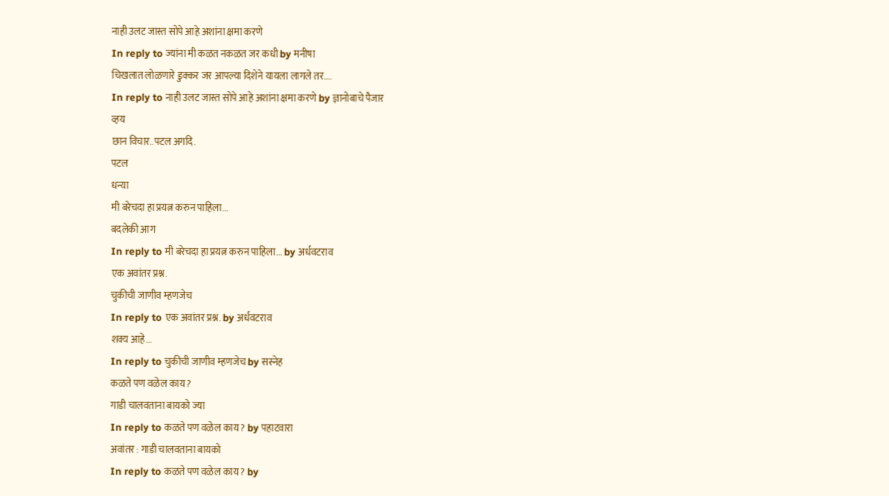नाही उलट जास्त सोपे आहे अशांना क्षमा करणे
In reply to ज्यांना मी कळत नकळत जर कधी by मनीषा
चिखलात लोळणारे डुक्कर जर आपल्या दिशेने यायला लागले तर....
In reply to नाही उलट जास्त सोपे आहे अशांना क्षमा करणे by ज्ञानोबाचे पैजार
व्हय
छान विचार..पटल अगदि.
पटल
धन्या
मी बरेचदा हा प्रयत्न करुन पाहिला...
बदलेकी आग
In reply to मी बरेचदा हा प्रयत्न करुन पाहिला... by अर्धवटराव
एक अवांतर प्रश्न.
चुकीची जाणीव म्हणजेच
In reply to एक अवांतर प्रश्न. by अर्धवटराव
शक्य आहे...
In reply to चुकीची जाणीव म्हणजेच by सस्नेह
कळते पण वळेल काय ?
गाडी चालवताना बायको ज्या
In reply to कळते पण वळेल काय ? by पहाटवारा
अवांतर : गाडी चालवताना बायको
In reply to कळते पण वळेल काय ? by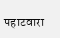पहाटवारा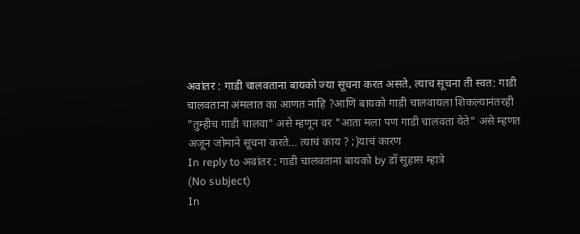अवांतर : गाडी चालवताना बायको ज्या सूचना करत असते, त्याच सूचना ती स्वत: गाडी चालवताना अंमलात का आणत नाहि ?आणि बायको गाडी चालवायला शिकल्यानंतरही "तुम्हीच गाडी चालवा" असे म्हणून वर "आता मला पण गाडी चालवता येते" असे म्हणत अजून जोमाने सूचना करते... त्याचं काय ? ;)याचं कारण
In reply to अवांतर : गाडी चालवताना बायको by डॉ सुहास म्हात्रे
(No subject)
In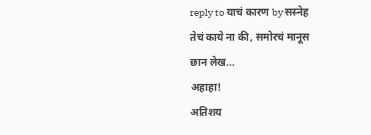reply to याचं कारण by सस्नेह
तेचं काये ना की, समोरचं मानूस
छान लेख...
अहाहा!
अतिशय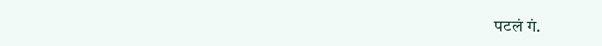पटलं गं.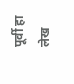पूर्वी हा लेख